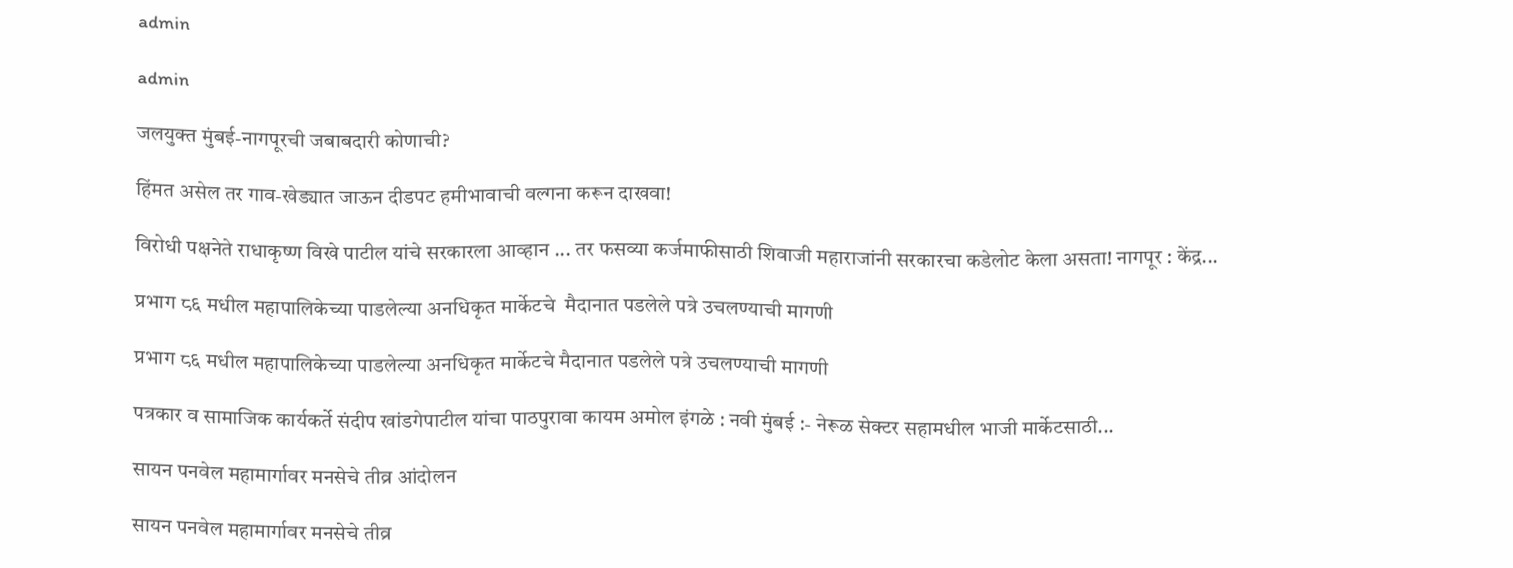admin

admin

जलयुक्त मुंबई-नागपूरची जबाबदारी कोणाची?

हिंमत असेल तर गाव-खेड्यात जाऊन दीडपट हमीभावाची वल्गना करून दाखवा!

विरोधी पक्षनेते राधाकृष्ण विखे पाटील यांचे सरकारला आव्हान ... तर फसव्या कर्जमाफीसाठी शिवाजी महाराजांनी सरकारचा कडेलोट केला असता! नागपूर : केंद्र...

प्रभाग ८६ मधील महापालिकेच्या पाडलेल्या अनधिकृत मार्केटचे  मैदानात पडलेले पत्रे उचलण्याची मागणी

प्रभाग ८६ मधील महापालिकेच्या पाडलेल्या अनधिकृत मार्केटचे मैदानात पडलेले पत्रे उचलण्याची मागणी

पत्रकार व सामाजिक कार्यकर्ते संदीप खांडगेपाटील यांचा पाठपुरावा कायम अमोल इंगळे : नवी मुंबई :- नेरूळ सेक्टर सहामधील भाजी मार्केटसाठी...

सायन पनवेल महामार्गावर मनसेचे तीव्र आंदोलन

सायन पनवेल महामार्गावर मनसेचे तीव्र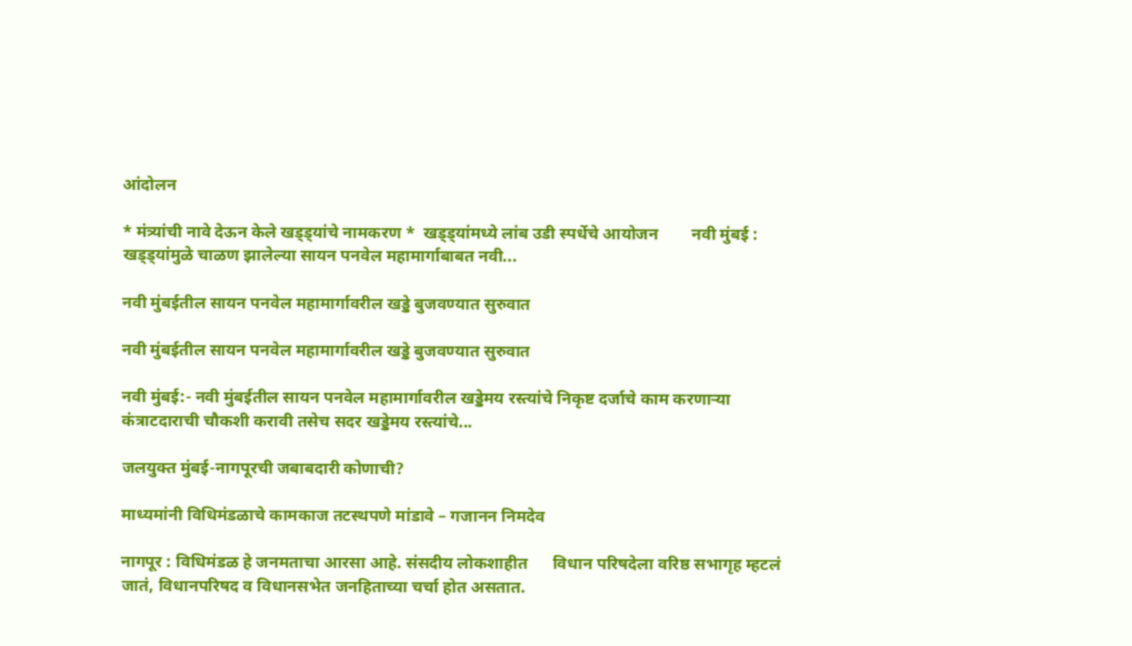आंदोलन

* मंत्र्यांची नावे देऊन केले खड्ड्यांचे नामकरण *  खड्ड्यांमध्ये लांब उडी स्पर्धेचे आयोजन        नवी मुंबई : खड्ड्यांमुळे चाळण झालेल्या सायन पनवेल महामार्गाबाबत नवी...

नवी मुंबईतील सायन पनवेल महामार्गावरील खड्डे बुजवण्यात सुरुवात

नवी मुंबईतील सायन पनवेल महामार्गावरील खड्डे बुजवण्यात सुरुवात

नवी मुंबई:- नवी मुंबईतील सायन पनवेल महामार्गावरील खड्डेमय रस्त्यांचे निकृष्ट दर्जाचे काम करणाऱ्या कंत्राटदाराची चौकशी करावी तसेच सदर खड्डेमय रस्त्यांचे...

जलयुक्त मुंबई-नागपूरची जबाबदारी कोणाची?

माध्यमांनी विधिमंडळाचे कामकाज तटस्थपणे मांडावे – गजानन निमदेव

नागपूर : विधिमंडळ हे जनमताचा आरसा आहे. संसदीय लोकशाहीत      विधान परिषदेला वरिष्ठ सभागृह म्हटलं जातं, विधानपरिषद व विधानसभेत जनहिताच्या चर्चा होत असतात.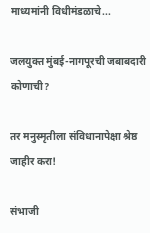माध्यमांनी विधीमंडळाचे...

जलयुक्त मुंबई-नागपूरची जबाबदारी कोणाची?

तर मनुस्मृतीला संविधानापेक्षा श्रेष्ठ जाहीर करा!

संभाजी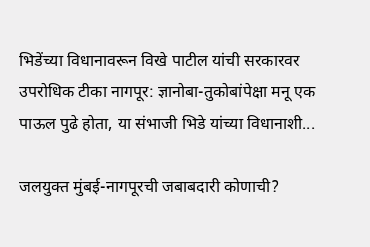भिडेंच्या विधानावरून विखे पाटील यांची सरकारवर उपरोधिक टीका नागपूर: ज्ञानोबा-तुकोबांपेक्षा मनू एक पाऊल पुढे होता, या संभाजी भिडे यांच्या विधानाशी...

जलयुक्त मुंबई-नागपूरची जबाबदारी कोणाची?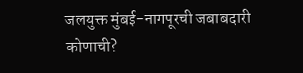जलयुक्त मुंबई-नागपूरची जबाबदारी कोणाची?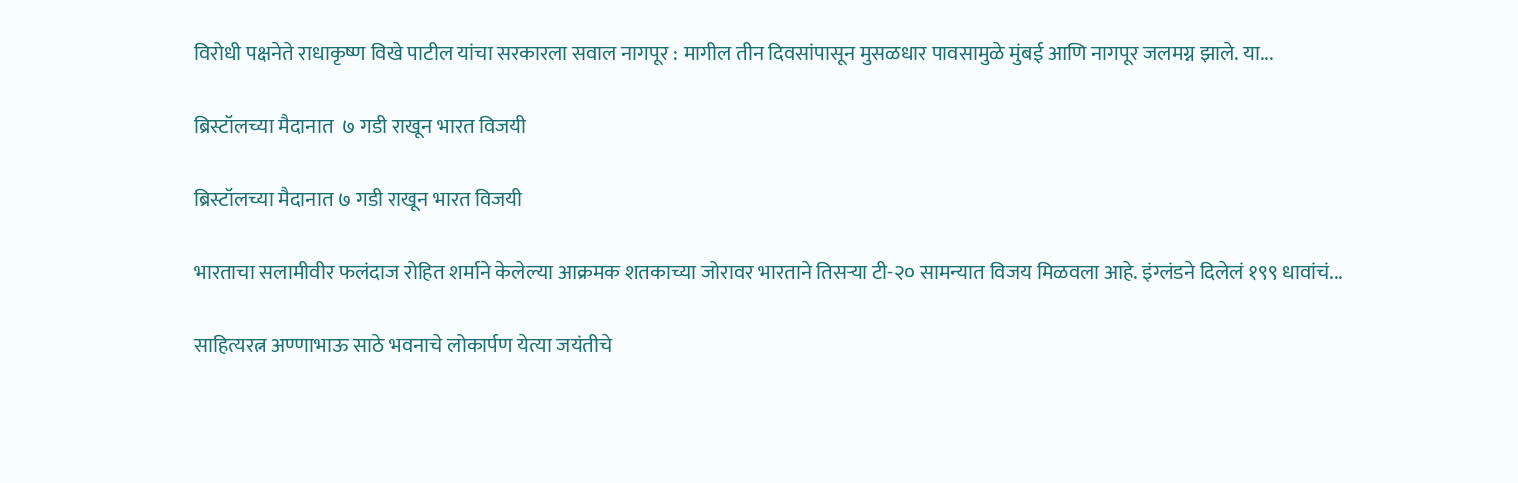विरोधी पक्षनेते राधाकृष्ण विखे पाटील यांचा सरकारला सवाल नागपूर : मागील तीन दिवसांपासून मुसळधार पावसामुळे मुंबई आणि नागपूर जलमग्न झाले. या...

ब्रिस्टॉलच्या मैदानात  ७ गडी राखून भारत विजयी

ब्रिस्टॉलच्या मैदानात ७ गडी राखून भारत विजयी

भारताचा सलामीवीर फलंदाज रोहित शर्माने केलेल्या आक्रमक शतकाच्या जोरावर भारताने तिसऱ्या टी-२० सामन्यात विजय मिळवला आहे. इंग्लंडने दिलेलं १९९ धावांचं...

साहित्यरत्न अण्णाभाऊ साठे भवनाचे लोकार्पण येत्या जयंतीचे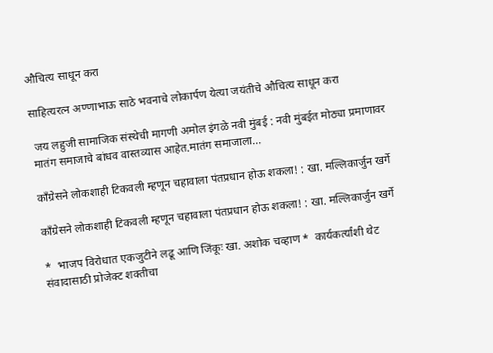औचित्य साधून करा

साहित्यरत्न अण्णाभाऊ साठे भवनाचे लोकार्पण येत्या जयंतीचे औचित्य साधून करा

 जय लहुजी सामाजिक संस्थेची मागणी अमोल इंगळे नवी मुंबई : नवी मुंबईत मोठ्या प्रमाणावर मातंग समाजाचे बांधव वास्तव्यास आहेत.मातंग समाजाला...

काँग्रेसने लोकशाही टिकवली म्हणून चहावाला पंतप्रधान होऊ शकला! : खा. मल्लिकार्जुन खर्गे

काँग्रेसने लोकशाही टिकवली म्हणून चहावाला पंतप्रधान होऊ शकला! : खा. मल्लिकार्जुन खर्गे

*  भाजप विरोधात एकजुटीने लढू आणि जिंकूः खा. अशोक चव्हाण *  कार्यकर्त्यांशी थेट संवादासाठी प्रोजेक्ट शक्तीचा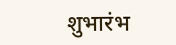शुभारंभ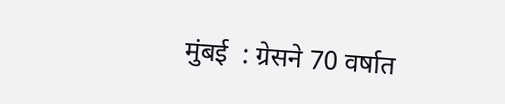मुंबई  : ग्रेसने 70 वर्षात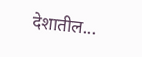देशातील...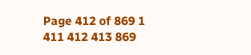Page 412 of 869 1 411 412 413 869